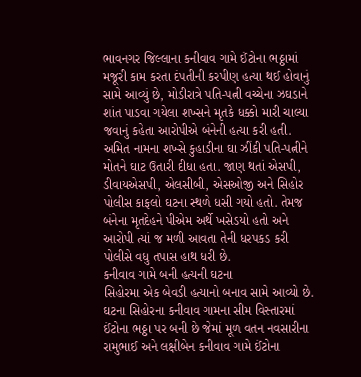ભાવનગર જિલ્લાના કનીવાવ ગામે ઈંટોના ભઠ્ઠામાં મજૂરી કામ કરતા દંપતીની કરપીણ હત્યા થઈ હોવાનું સામે આવ્યું છે, મોડીરાત્રે પતિ-પત્ની વચ્ચેના ઝઘડાને શાંત પાડવા ગયેલા શખ્સને મૃતકે ધક્કો મારી ચાલ્યા જવાનું કહેતા આરોપીએ બંનેની હત્યા કરી હતી. અમિત નામના શખ્સે કુહાડીના ઘા ઝીંકી પતિ-પત્નીને મોતને ઘાટ ઉતારી દીધા હતા. જાણ થતાં એસપી, ડીવાયએસપી, એલસીબી, એસઓજી અને સિહોર પોલીસ કાફલો ઘટના સ્થળે ધસી ગયો હતો. તેમજ બંનેના મૃતદેહને પીએમ અર્થે ખસેડયો હતો અને આરોપી ત્યાં જ મળી આવતા તેની ધરપકડ કરી પોલીસે વધુ તપાસ હાથ ધરી છે.
કનીવાવ ગામે બની હત્યની ઘટના
સિહોરમા એક બેવડી હત્યાનો બનાવ સામે આવ્યો છે. ઘટના સિહોરના કનીવાવ ગામના સીમ વિસ્તારમાં ઈંટોના ભઠ્ઠા પર બની છે જેમાં મૂળ વતન નવસારીના રામુભાઈ અને લક્ષીબેન કનીવાવ ગામે ઈંટોના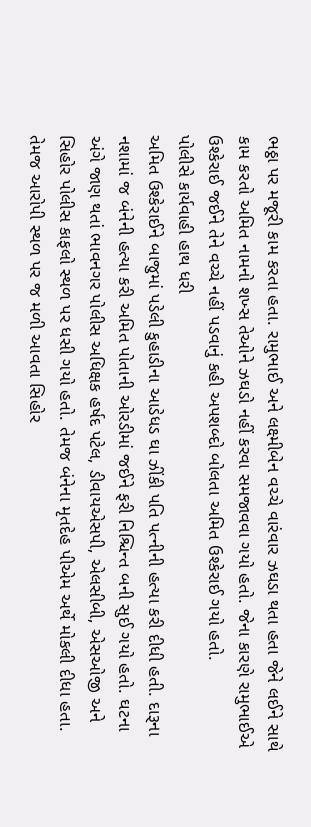ભઠ્ઠા પર મજૂરી કામ કરતા હતા. રામુભાઈ અને લક્ષ્મીબેન વચ્ચે વારંવાર ઝઘડા થતા હતા જેને લઈને સાથે કામ કરતો અમિત નામનો શખ્સ તેઓને ઝઘડો નહીં કરવા સમજાવવા ગયો હતો. જેના કારણે રામુભાઈએ ઉશ્કેરાઈ જઈને તેને વચ્ચે નહીં પડવાનું કહી અપશબ્દો બોલતા અમિત ઉશ્કેરાઈ ગયો હતો.
પોલીસે કાર્યવાહી હાથ ધરી
અમિત ઉશ્કેરાઈને બાજુમાં પડેલી કુહાડીના આડેધડ ઘા ઝીંકી પતિ પત્નીની હત્યા કરી દીધી હતી. દારૂના નશામાં જ બંનેની હત્યા કરી અમિત પોતાની ઓરડીમાં જઈને ફરી નિશ્ચિન્ત બની સુઈ ગયો હતો. ઘટના અંગે જાણ થતાં ભાવનગર પોલીસ અધિક્ષક હર્ષદ પટેલ, ડીવાયએસપી, એલસીબી, એસઓજી અને સિહોર પોલીસ કાફલો સ્થળ પર ધસી ગયો હતો. તેમજ બંનેના મૃતદેહ પીએમ અર્થે મોકલી દીધા હતા. તેમજ આરોપી સ્થળ પર જ મળી આવતા સિહોર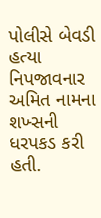પોલીસે બેવડી હત્યા નિપજાવનાર અમિત નામના શખ્સની ધરપકડ કરી હતી.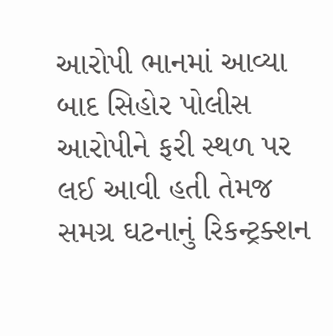આરોપી ભાનમાં આવ્યા બાદ સિહોર પોલીસ આરોપીને ફરી સ્થળ પર લઈ આવી હતી તેમજ સમગ્ર ઘટનાનું રિકન્ટ્રક્શન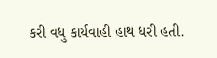કરી વધુ કાર્યવાહી હાથ ધરી હતી.